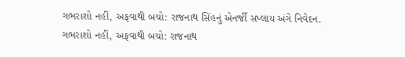ગભરાશો નહીં, અફવાથી બચો: રાજનાથ સિંહનું એનર્જી સપ્લાય અંગે નિવેદન.
ગભરાશો નહીં, અફવાથી બચો: રાજનાથ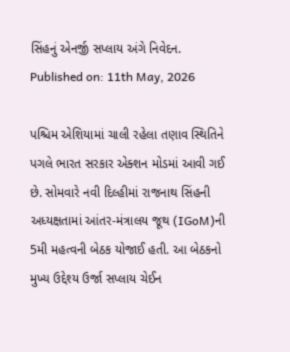સિંહનું એનર્જી સપ્લાય અંગે નિવેદન.
Published on: 11th May, 2026

પશ્ચિમ એશિયામાં ચાલી રહેલા તણાવ સ્થિતિને પગલે ભારત સરકાર એક્શન મોડમાં આવી ગઈ છે. સોમવારે નવી દિલ્હીમાં રાજનાથ સિંહની અધ્યક્ષતામાં આંતર-મંત્રાલય જૂથ (IGoM)ની 5મી મહત્વની બેઠક યોજાઈ હતી. આ બેઠકનો મુખ્ય ઉદ્દેશ્ય ઉર્જા સપ્લાય ચેઈન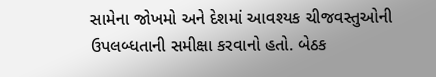સામેના જોખમો અને દેશમાં આવશ્યક ચીજવસ્તુઓની ઉપલબ્ધતાની સમીક્ષા કરવાનો હતો. બેઠક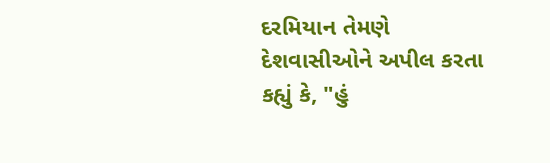દરમિયાન તેમણે દેશવાસીઓને અપીલ કરતા કહ્યું કે, "હું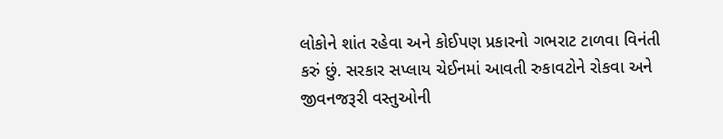લોકોને શાંત રહેવા અને કોઈપણ પ્રકારનો ગભરાટ ટાળવા વિનંતી કરું છું. સરકાર સપ્લાય ચેઈનમાં આવતી રુકાવટોને રોકવા અને જીવનજરૂરી વસ્તુઓની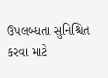ઉપલબ્ધતા સુનિશ્ચિત કરવા માટે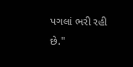પગલાં ભરી રહી છે."